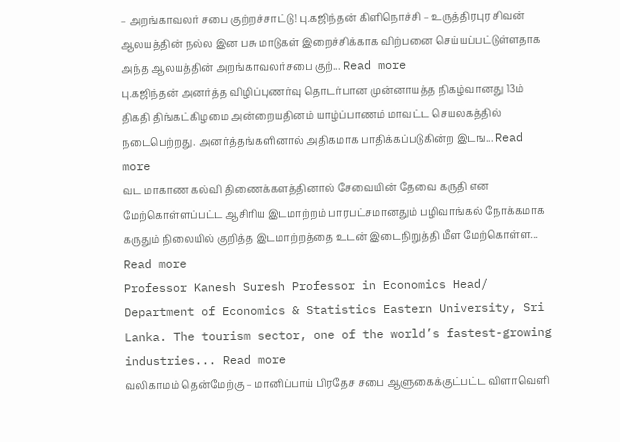– அறங்காவலர் சபை குற்றச்சாட்டு! பு.கஜிந்தன் கிளிநொச்சி – உருத்திரபுர சிவன் ஆலயத்தின் நல்ல இன பசு மாடுகள் இறைச்சிக்காக விற்பனை செய்யப்பட்டுள்ளதாக அந்த ஆலயத்தின் அறங்காவலர்சபை குற்... Read more
பு.கஜிந்தன் அனர்த்த விழிப்புணர்வு தொடர்பான முன்னாயத்த நிகழ்வானது 13ம் திகதி திங்கட்கிழமை அன்றையதினம் யாழ்ப்பாணம் மாவட்ட செயலகத்தில் நடைபெற்றது. அனர்த்தங்களினால் அதிகமாக பாதிக்கப்படுகின்ற இடங... Read more
வட மாகாண கல்வி திணைக்களத்தினால் சேவையின் தேவை கருதி என மேற்கொள்ளப்பட்ட ஆசிரிய இடமாற்றம் பாரபட்சமானதும் பழிவாங்கல் நோக்கமாக கருதும் நிலையில் குறித்த இடமாற்றத்தை உடன் இடைநிறுத்தி மீள மேற்கொள்ள... Read more
Professor Kanesh Suresh Professor in Economics Head/ Department of Economics & Statistics Eastern University, Sri Lanka. The tourism sector, one of the world’s fastest-growing industries... Read more
வலிகாமம் தென்மேற்கு – மானிப்பாய் பிரதேச சபை ஆளுகைக்குட்பட்ட விளாவெளி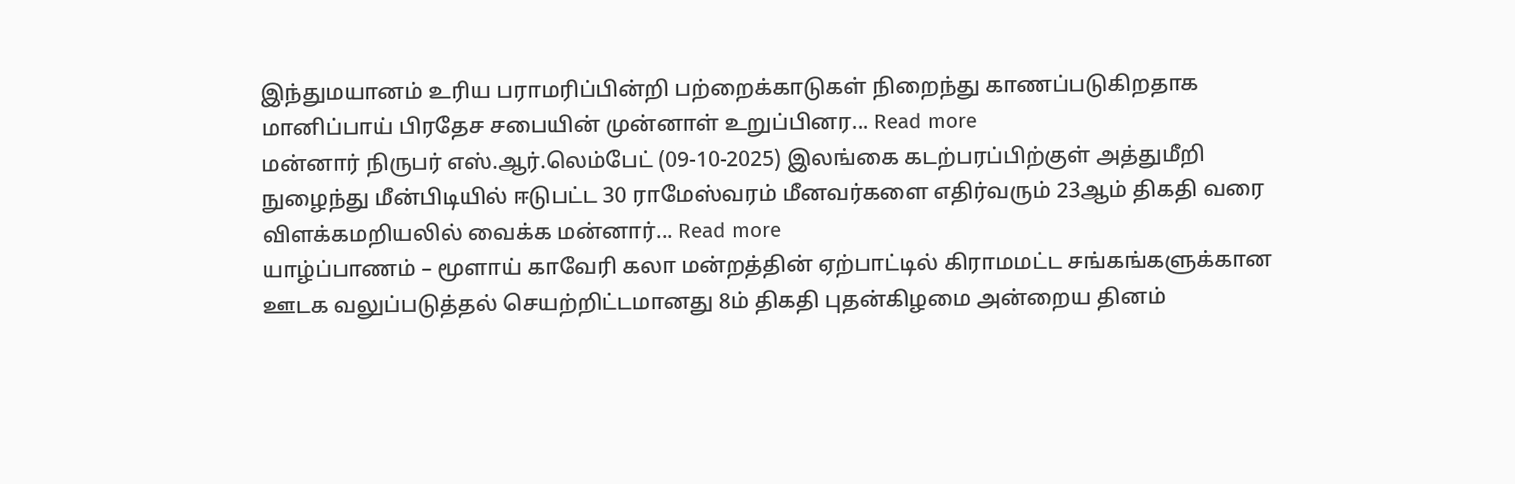இந்துமயானம் உரிய பராமரிப்பின்றி பற்றைக்காடுகள் நிறைந்து காணப்படுகிறதாக மானிப்பாய் பிரதேச சபையின் முன்னாள் உறுப்பினர... Read more
மன்னார் நிருபர் எஸ்.ஆர்.லெம்பேட் (09-10-2025) இலங்கை கடற்பரப்பிற்குள் அத்துமீறி நுழைந்து மீன்பிடியில் ஈடுபட்ட 30 ராமேஸ்வரம் மீனவர்களை எதிர்வரும் 23ஆம் திகதி வரை விளக்கமறியலில் வைக்க மன்னார்... Read more
யாழ்ப்பாணம் – மூளாய் காவேரி கலா மன்றத்தின் ஏற்பாட்டில் கிராமமட்ட சங்கங்களுக்கான ஊடக வலுப்படுத்தல் செயற்றிட்டமானது 8ம் திகதி புதன்கிழமை அன்றைய தினம்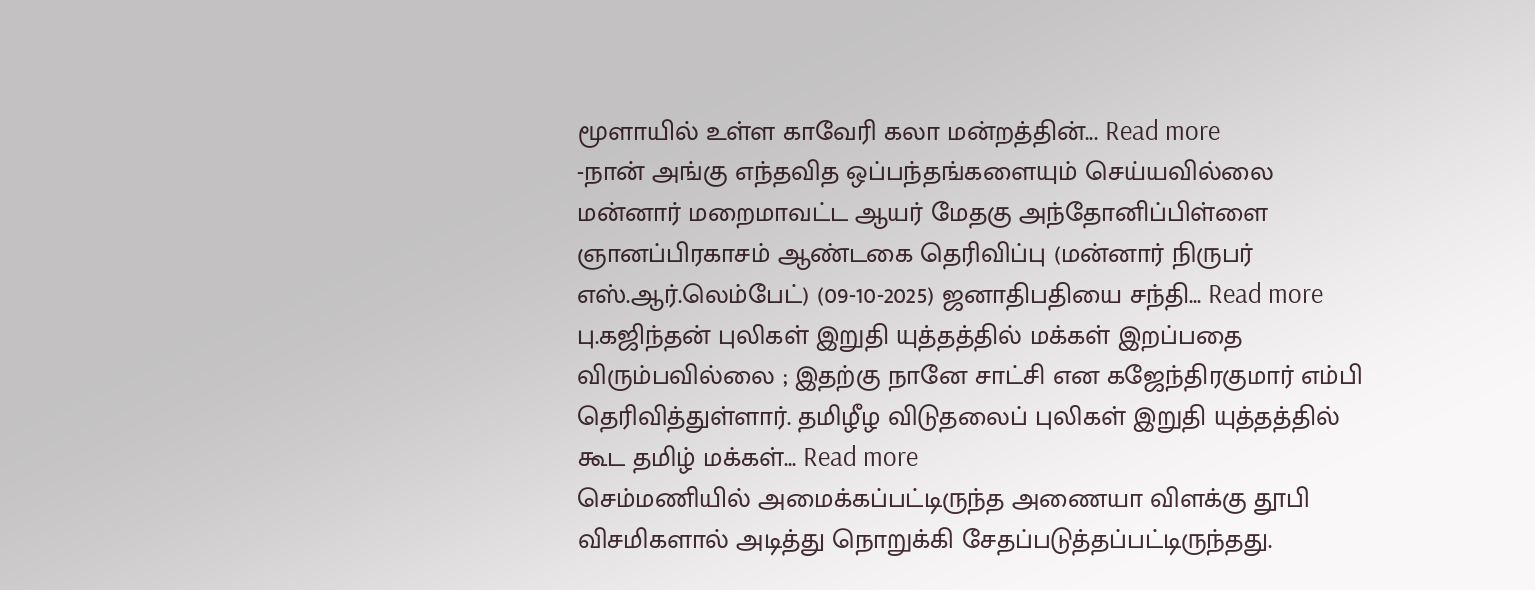மூளாயில் உள்ள காவேரி கலா மன்றத்தின்... Read more
-நான் அங்கு எந்தவித ஒப்பந்தங்களையும் செய்யவில்லை மன்னார் மறைமாவட்ட ஆயர் மேதகு அந்தோனிப்பிள்ளை ஞானப்பிரகாசம் ஆண்டகை தெரிவிப்பு (மன்னார் நிருபர் எஸ்.ஆர்.லெம்பேட்) (09-10-2025) ஜனாதிபதியை சந்தி... Read more
பு.கஜிந்தன் புலிகள் இறுதி யுத்தத்தில் மக்கள் இறப்பதை விரும்பவில்லை ; இதற்கு நானே சாட்சி என கஜேந்திரகுமார் எம்பி தெரிவித்துள்ளார். தமிழீழ விடுதலைப் புலிகள் இறுதி யுத்தத்தில் கூட தமிழ் மக்கள்... Read more
செம்மணியில் அமைக்கப்பட்டிருந்த அணையா விளக்கு தூபி விசமிகளால் அடித்து நொறுக்கி சேதப்படுத்தப்பட்டிருந்தது.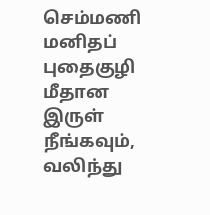செம்மணி மனிதப் புதைகுழி மீதான இருள் நீங்கவும், வலிந்து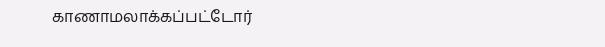காணாமலாக்கப்பட்டோர்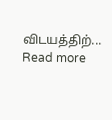விடயத்திற்... Read more